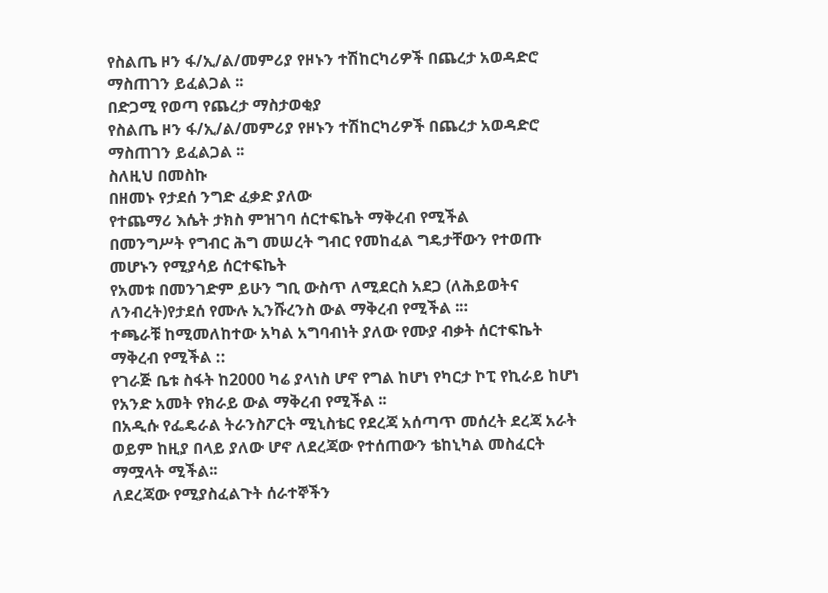የስልጤ ዞን ፋ/ኢ/ል/መምሪያ የዞኑን ተሽከርካሪዎች በጨረታ አወዳድሮ ማስጠገን ይፈልጋል ፡፡
በድጋሚ የወጣ የጨረታ ማስታወቂያ
የስልጤ ዞን ፋ/ኢ/ል/መምሪያ የዞኑን ተሽከርካሪዎች በጨረታ አወዳድሮ ማስጠገን ይፈልጋል ፡፡
ስለዚህ በመስኩ
በዘመኑ የታደሰ ንግድ ፈቃድ ያለው
የተጨማሪ እሴት ታክስ ምዝገባ ሰርተፍኬት ማቅረብ የሚችል
በመንግሥት የግብር ሕግ መሠረት ግብር የመከፈል ግዴታቸውን የተወጡ መሆኑን የሚያሳይ ሰርተፍኬት
የአመቱ በመንገድም ይሁን ግቢ ውስጥ ለሚደርስ አደጋ (ለሕይወትና ለንብረት)የታደሰ የሙሉ ኢንሹረንስ ውል ማቅረብ የሚችል ፡።
ተጫራቹ ከሚመለከተው አካል አግባብነት ያለው የሙያ ብቃት ሰርተፍኬት ማቅረብ የሚችል ::
የገራጅ ቤቱ ስፋት ከ2000 ካሬ ያላነስ ሆኖ የግል ከሆነ የካርታ ኮፒ የኪራይ ከሆነ የአንድ አመት የክራይ ውል ማቅረብ የሚችል ፡፡
በአዲሱ የፌዴራል ትራንስፖርት ሚኒስቴር የደረጃ አሰጣጥ መሰረት ደረጃ አራት ወይም ከዚያ በላይ ያለው ሆኖ ለደረጃው የተሰጠውን ቴከኒካል መስፈርት ማሟላት ሚችል፡፡
ለደረጃው የሚያስፈልጉት ሰራተኞችን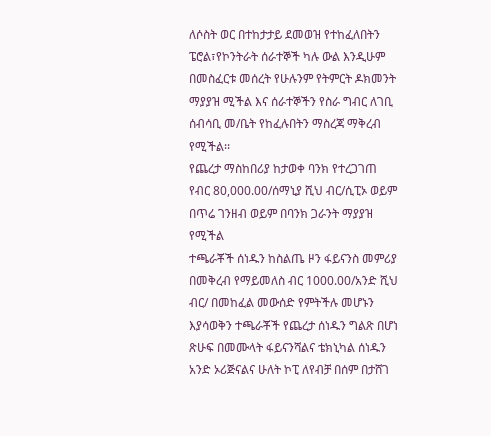ለሶስት ወር በተከታታይ ደመወዝ የተከፈለበትን ፔሮል፣የኮንትራት ሰራተኞች ካሉ ውል እንዲሁም በመስፈርቱ መሰረት የሁሉንም የትምርት ዶክመንት ማያያዝ ሚችል እና ሰራተኞችን የስራ ግብር ለገቢ ሰብሳቢ መ/ቤት የከፈሉበትን ማስረጃ ማቅረብ የሚችል፡፡
የጨረታ ማስከበሪያ ከታወቀ ባንክ የተረጋገጠ የብር 80,000.00/ሰማኒያ ሺህ ብር/ሲፒኦ ወይም በጥሬ ገንዘብ ወይም በባንክ ጋራንት ማያያዝ የሚችል
ተጫራቾች ሰነዱን ከስልጤ ዞን ፋይናንስ መምሪያ በመቅረብ የማይመለስ ብር 1000.00/አንድ ሺህ ብር/ በመከፈል መውሰድ የምትችሉ መሆኑን እያሳወቅን ተጫራቾች የጨረታ ሰነዱን ግልጽ በሆነ ጽሁፍ በመሙላት ፋይናንሻልና ቴክኒካል ሰነዱን አንድ ኦሪጅናልና ሁለት ኮፒ ለየብቻ በሰም በታሸገ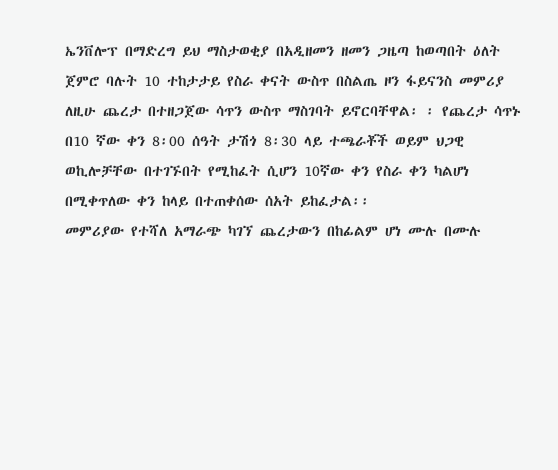ኤንቨሎፕ በማድረግ ይህ ማስታወቂያ በአዲዘመን ዘመን ጋዜጣ ከወጣበት ዕለት ጀምሮ ባሉት 10 ተከታታይ የስራ ቀናት ውስጥ በስልጤ ዞን ፋይናንስ መምሪያ ለዚሁ ጨረታ በተዘጋጀው ሳጥን ውስጥ ማስገባት ይኖርባቸዋል፡ ፡ የጨረታ ሳጥኑ በ10 ኛው ቀን 8፡00 ሰዓት ታሽጎ 8፡30 ላይ ተጫራቾች ወይም ህጋዊ ወኪሎቻቸው በተገኙበት የሚከፈት ሲሆን 10ኛው ቀን የስራ ቀን ካልሆነ በሚቀጥለው ቀን ከላይ በተጠቀሰው ሰአት ይከፈታል፡፡
መምሪያው የተሻለ አማራጭ ካገኘ ጨረታውን በከፊልም ሆነ ሙሉ በሙሉ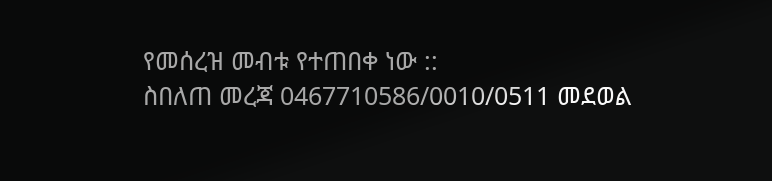የመሰረዝ መብቱ የተጠበቀ ነው ::
ስበለጠ መረጃ 0467710586/0010/0511 መደወል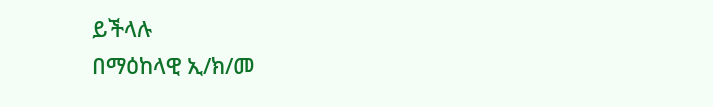ይችላሉ
በማዕከላዊ ኢ/ክ/መ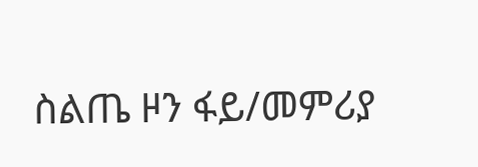ስልጤ ዞን ፋይ/መምሪያ